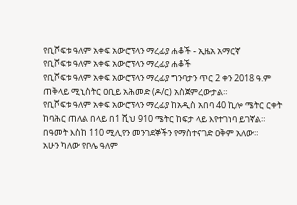የቢሾፍቱ ዓለም አቀፍ አውሮፕላን ማረፊያ ሐቆች - ኢዜአ አማርኛ
የቢሾፍቱ ዓለም አቀፍ አውሮፕላን ማረፊያ ሐቆች
የቢሾፍቱ ዓለም አቀፍ አውሮፕላን ማረፊያ ግንባታን ጥር 2 ቀን 2018 ዓ.ም ጠቅላይ ሚኒስትር ዐቢይ አሕመድ (ዶ/ር) አስጀምረውታል።
የቢሾፍቱ ዓለም አቀፍ አውሮፕላን ማረፊያ ከአዲስ አበባ 40 ኪሎ ሜትር ርቀት ከባሕር ጠለል በላይ በ1 ሺህ 910 ሜትር ከፍታ ላይ እየተገነባ ይገኛል።
በዓመት እስከ 110 ሚሊየን መንገደኞችን የማስተናገድ ዐቅም አለው።
አሁን ካለው የቦሌ ዓለም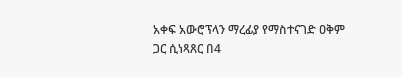አቀፍ አውሮፕላን ማረፊያ የማስተናገድ ዐቅም ጋር ሲነጻጸር በ4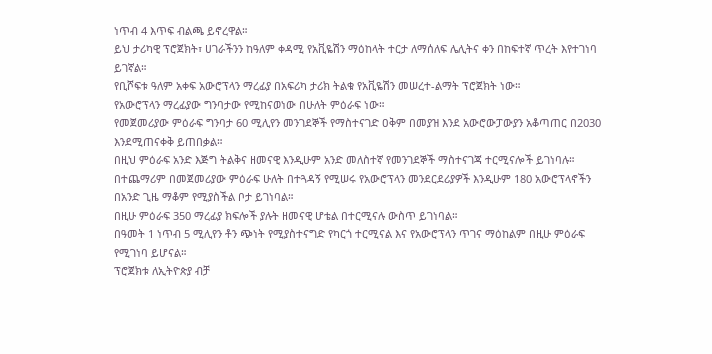ነጥብ 4 እጥፍ ብልጫ ይኖረዋል።
ይህ ታሪካዊ ፕሮጀክት፣ ሀገራችንን ከዓለም ቀዳሚ የአቪዬሽን ማዕከላት ተርታ ለማሰለፍ ሌሊትና ቀን በከፍተኛ ጥረት እየተገነባ ይገኛል።
የቢሾፍቱ ዓለም አቀፍ አውሮፕላን ማረፊያ በአፍሪካ ታሪክ ትልቁ የአቪዬሽን መሠረተ-ልማት ፕሮጀክት ነው።
የአውሮፕላን ማረፊያው ግንባታው የሚከናወነው በሁለት ምዕራፍ ነው።
የመጀመሪያው ምዕራፍ ግንባታ 60 ሚሊየን መንገደኞች የማስተናገድ ዐቅም በመያዝ እንደ አውሮውፓውያን አቆጣጠር በ2030 እንደሚጠናቀቅ ይጠበቃል።
በዚህ ምዕራፍ አንድ እጅግ ትልቅና ዘመናዊ እንዲሁም አንድ መለስተኛ የመንገደኞች ማስተናገጃ ተርሚናሎች ይገነባሉ።
በተጨማሪም በመጀመሪያው ምዕራፍ ሁለት በተጓዳኝ የሚሠሩ የአውሮፕላን መንደርደሪያዎች እንዲሁም 180 አውሮፕላኖችን በአንድ ጊዜ ማቆም የሚያስችል ቦታ ይገነባል።
በዚሁ ምዕራፍ 350 ማረፊያ ክፍሎች ያሉት ዘመናዊ ሆቴል በተርሚናሉ ውስጥ ይገነባል።
በዓመት 1 ነጥብ 5 ሚሊየን ቶን ጭነት የሚያስተናግድ የካርጎ ተርሚናል እና የአውሮፕላን ጥገና ማዕከልም በዚሁ ምዕራፍ የሚገነባ ይሆናል።
ፕሮጀክቱ ለኢትዮጵያ ብቻ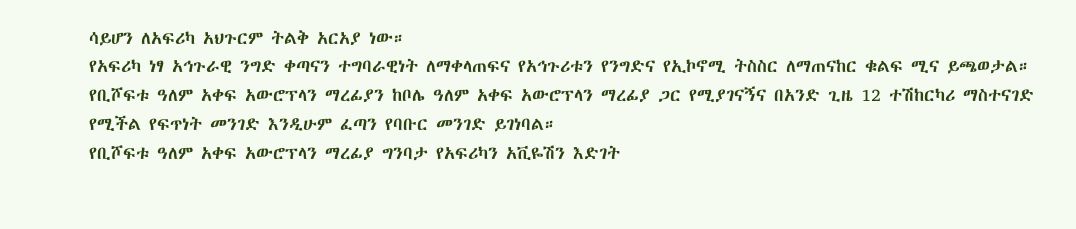ሳይሆን ለአፍሪካ አህጉርም ትልቅ አርአያ ነው።
የአፍሪካ ነፃ አኅጉራዊ ንግድ ቀጣናን ተግባራዊነት ለማቀላጠፍና የአኅጉሪቱን የንግድና የኢኮኖሚ ትስስር ለማጠናከር ቁልፍ ሚና ይጫወታል።
የቢሾፍቱ ዓለም አቀፍ አውሮፕላን ማረፊያን ከቦሌ ዓለም አቀፍ አውሮፕላን ማረፊያ ጋር የሚያገናኝና በአንድ ጊዜ 12 ተሽከርካሪ ማስተናገድ የሚችል የፍጥነት መንገድ እንዲሁም ፈጣን የባቡር መንገድ ይገነባል።
የቢሾፍቱ ዓለም አቀፍ አውሮፕላን ማረፊያ ግንባታ የአፍሪካን አቪዬሽን እድገት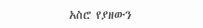አስሮ የያዘውን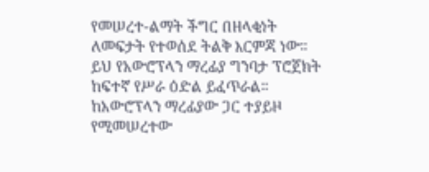የመሠረተ-ልማት ችግር በዘላቂነት ለመፍታት የተወሰደ ትልቅ እርምጃ ነው።
ይህ የአውሮፕላን ማረፊያ ግንባታ ፕሮጀክት ከፍተኛ የሥራ ዕድል ይፈጥራል።
ከአውሮፕላን ማረፊያው ጋር ተያይዞ የሚመሠረተው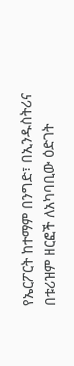የኤርፖርት ከተማም በንግድ፣ በኢንዱስትሪና በቱሪዝም ዘርፎች ለአካባቢው ዕድገት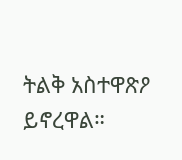ትልቅ አስተዋጽዖ ይኖረዋል።